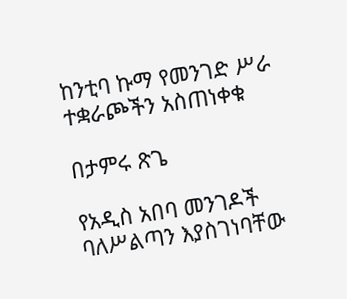ከንቲባ ኩማ የመንገድ ሥራ ተቋራጮችን አስጠነቀቁ

በታምሩ ጽጌ

የአዲስ አበባ መንገዶች ባለሥልጣን እያስገነባቸው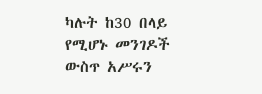ካሉት ከ30 በላይ የሚሆኑ መንገዶች ውስጥ አሥሩን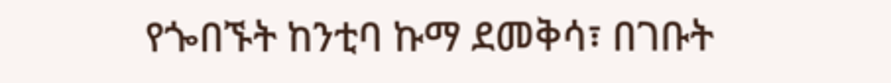የጐበኙት ከንቲባ ኩማ ደመቅሳ፣ በገቡት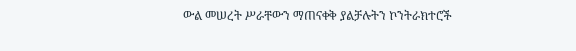ውል መሠረት ሥራቸውን ማጠናቀቅ ያልቻሉትን ኮንትራክተሮች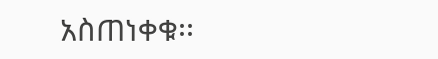አስጠነቀቁ፡፡